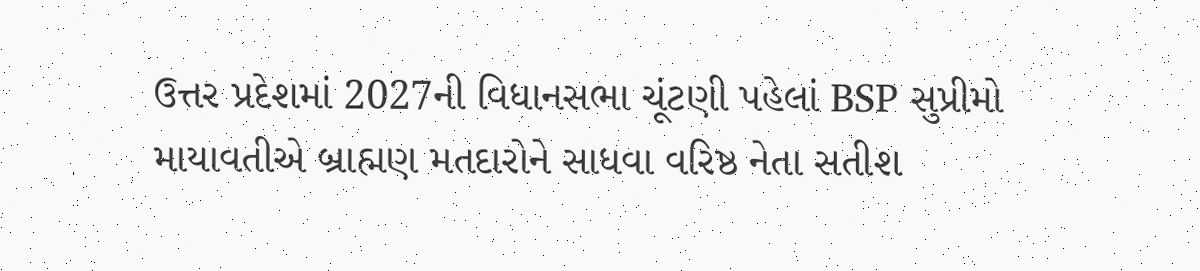ઉત્તર પ્રદેશમાં 2027ની વિધાનસભા ચૂંટણી પહેલાં BSP સુપ્રીમો માયાવતીએ બ્રાહ્મણ મતદારોને સાધવા વરિષ્ઠ નેતા સતીશ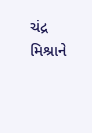ચંદ્ર મિશ્રાને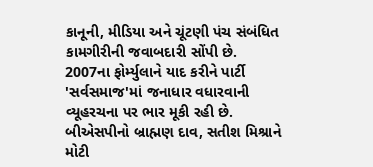કાનૂની, મીડિયા અને ચૂંટણી પંચ સંબંધિત કામગીરીની જવાબદારી સોંપી છે. 2007ના ફોર્મ્યુલાને યાદ કરીને પાર્ટી 'સર્વસમાજ'માં જનાધાર વધારવાની વ્યૂહરચના પર ભાર મૂકી રહી છે.
બીએસપીનો બ્રાહ્મણ દાવ, સતીશ મિશ્રાને મોટી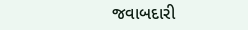જવાબદારી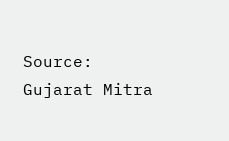Source: Gujarat Mitra